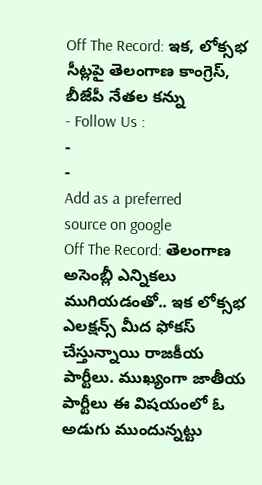Off The Record: ఇక, లోక్సభ సీట్లపై తెలంగాణ కాంగ్రెస్, బీజేపీ నేతల కన్ను
- Follow Us :
-
-
Add as a preferred
source on google
Off The Record: తెలంగాణ అసెంబ్లీ ఎన్నికలు ముగియడంతో.. ఇక లోక్సభ ఎలక్షన్స్ మీద ఫోకస్ చేస్తున్నాయి రాజకీయ పార్టీలు. ముఖ్యంగా జాతీయ పార్టీలు ఈ విషయంలో ఓ అడుగు ముందున్నట్టు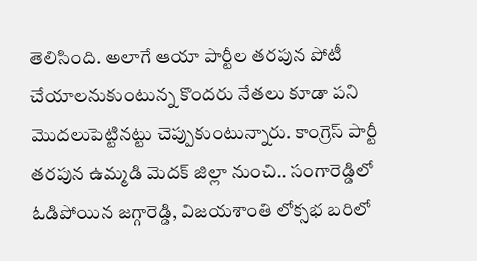తెలిసింది. అలాగే ఆయా పార్టీల తరపున పోటీ చేయాలనుకుంటున్న కొందరు నేతలు కూడా పని మొదలుపెట్టినట్టు చెప్పుకుంటున్నారు. కాంగ్రెస్ పార్టీ తరపున ఉమ్మడి మెదక్ జిల్లా నుంచి.. సంగారెడ్డిలో ఓడిపోయిన జగ్గారెడ్డి, విజయశాంతి లోక్సభ బరిలో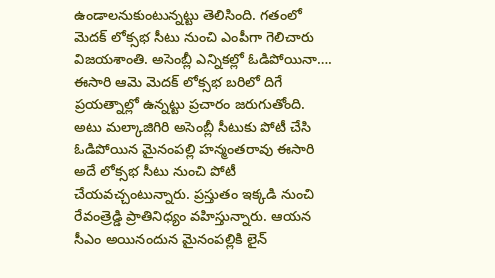ఉండాలనుకుంటున్నట్టు తెలిసింది. గతంలో మెదక్ లోక్సభ సీటు నుంచి ఎంపీగా గెలిచారు విజయశాంతి. అసెంబ్లీ ఎన్నికల్లో ఓడిపోయినా…. ఈసారి ఆమె మెదక్ లోక్సభ బరిలో దిగే ప్రయత్నాల్లో ఉన్నట్టు ప్రచారం జరుగుతోంది. అటు మల్కాజిగిరి అసెంబ్లీ సీటుకు పోటీ చేసి ఓడిపోయిన మైనంపల్లి హన్మంతరావు ఈసారి అదే లోక్సభ సీటు నుంచి పోటీ చేయవచ్చంటున్నారు. ప్రస్తుతం ఇక్కడి నుంచి రేవంత్రెడ్డి ప్రాతినిధ్యం వహిస్తున్నారు. ఆయన సీఎం అయినందున మైనంపల్లికి లైన్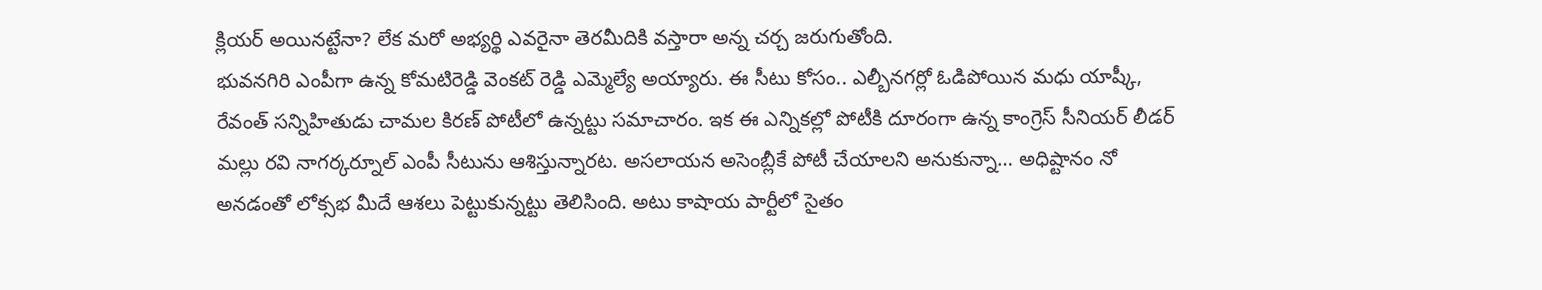క్లియర్ అయినట్టేనా? లేక మరో అభ్యర్థి ఎవరైనా తెరమీదికి వస్తారా అన్న చర్చ జరుగుతోంది.
భువనగిరి ఎంపీగా ఉన్న కోమటిరెడ్డి వెంకట్ రెడ్డి ఎమ్మెల్యే అయ్యారు. ఈ సీటు కోసం.. ఎల్బీనగర్లో ఓడిపోయిన మధు యాష్కీ, రేవంత్ సన్నిహితుడు చామల కిరణ్ పోటీలో ఉన్నట్టు సమాచారం. ఇక ఈ ఎన్నికల్లో పోటీకి దూరంగా ఉన్న కాంగ్రెస్ సీనియర్ లీడర్ మల్లు రవి నాగర్కర్నూల్ ఎంపీ సీటును ఆశిస్తున్నారట. అసలాయన అసెంబ్లీకే పోటీ చేయాలని అనుకున్నా… అధిష్టానం నో అనడంతో లోక్సభ మీదే ఆశలు పెట్టుకున్నట్టు తెలిసింది. అటు కాషాయ పార్టీలో సైతం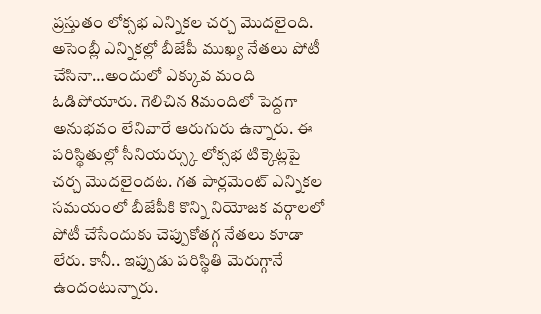ప్రస్తుతం లోక్సభ ఎన్నికల చర్చ మొదలైంది. అసెంబ్లీ ఎన్నికల్లో బీజేపీ ముఖ్య నేతలు పోటీ చేసినా…అందులో ఎక్కువ మంది ఓడిపోయారు. గెలిచిన 8మందిలో పెద్దగా అనుభవం లేనివారే ఆరుగురు ఉన్నారు. ఈ పరిస్థితుల్లో సీనియర్స్కు లోక్సభ టిక్కెట్లపై చర్చ మొదలైందట. గత పార్లమెంట్ ఎన్నికల సమయంలో బీజేపీకి కొన్ని నియోజక వర్గాలలో పోటీ చేసేందుకు చెప్పుకోతగ్గ నేతలు కూడా లేరు. కానీ.. ఇప్పుడు పరిస్థితి మెరుగ్గానే ఉందంటున్నారు.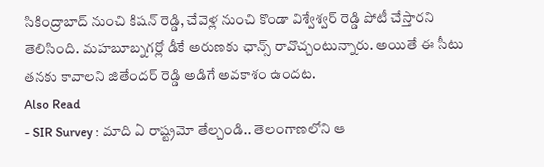సికింద్రాబాద్ నుంచి కిషన్ రెడ్డి, చేవెళ్ల నుంచి కొండా విశ్వేశ్వర్ రెడ్డి పోటీ చేస్తారని తెలిసింది. మహబూబ్నగర్లో డీకే అరుణకు ఛాన్స్ రావొచ్చంటున్నారు. అయితే ఈ సీటు తనకు కావాలని జితేందర్ రెడ్డి అడిగే అవకాశం ఉందట.
Also Read
- SIR Survey : మాది ఏ రాష్ట్రమో తేల్చండి.. తెలంగాణలోని ఆ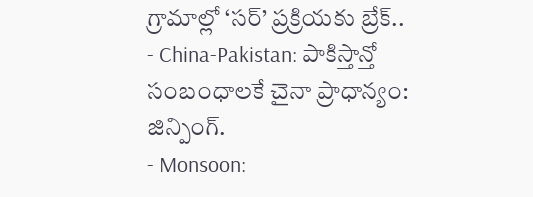గ్రామాల్లో ‘సర్’ ప్రక్రియకు బ్రేక్..
- China-Pakistan: పాకిస్తాన్తో సంబంధాలకే చైనా ప్రాధాన్యం: జిన్పింగ్.
- Monsoon: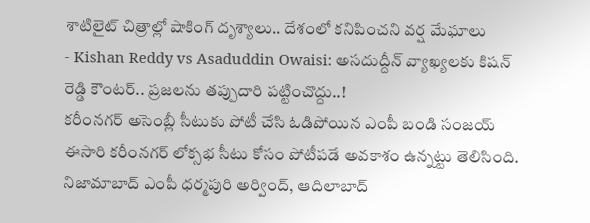శాటిలైట్ చిత్రాల్లో షాకింగ్ దృశ్యాలు.. దేశంలో కనిపించని వర్ష మేఘాలు
- Kishan Reddy vs Asaduddin Owaisi: అసదుద్దీన్ వ్యాఖ్యలకు కిషన్ రెడ్డి కౌంటర్.. ప్రజలను తప్పుదారి పట్టించొద్దు..!
కరీంనగర్ అసెంబ్లీ సీటుకు పోటీ చేసి ఓడిపోయిన ఎంపీ బండి సంజయ్ ఈసారి కరీంనగర్ లోక్సభ సీటు కోసం పోటీపడే అవకాశం ఉన్నట్టు తెలిసింది. నిజామాబాద్ ఎంపీ ధర్మపురి అర్వింద్, ఆదిలాబాద్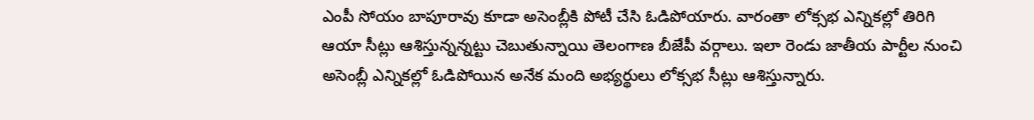ఎంపీ సోయం బాపూరావు కూడా అసెంబ్లీకి పోటీ చేసి ఓడిపోయారు. వారంతా లోక్సభ ఎన్నికల్లో తిరిగి ఆయా సీట్లు ఆశిస్తున్నన్నట్టు చెబుతున్నాయి తెలంగాణ బీజేపీ వర్గాలు. ఇలా రెండు జాతీయ పార్టీల నుంచి అసెంబ్లీ ఎన్నికల్లో ఓడిపోయిన అనేక మంది అభ్యర్థులు లోక్సభ సీట్లు ఆశిస్తున్నారు.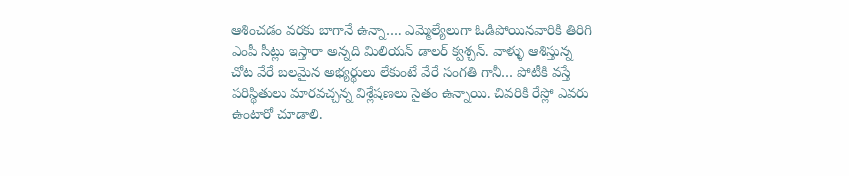ఆశించడం వరకు బాగానే ఉన్నా…. ఎమ్మెల్యేలుగా ఓడిపోయినవారికి తిరిగి ఎంపీ సీట్లు ఇస్తారా అన్నది మిలియన్ డాలర్ క్వశ్చన్. వాళ్ళు ఆశిస్తున్న చోట వేరే బలమైన అభ్యర్థులు లేకుంటే వేరే సంగతి గానీ… పోటీకి వస్తే పరిస్థితులు మారవచ్చన్న విశ్లేషణలు సైతం ఉన్నాయి. చివరికి రేస్లో ఎవరు ఉంటారో చూడాలి.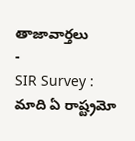తాజావార్తలు
-
SIR Survey : మాది ఏ రాష్ట్రమో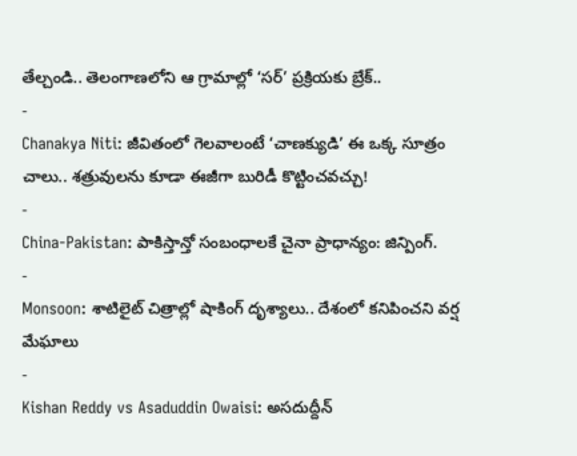తేల్చండి.. తెలంగాణలోని ఆ గ్రామాల్లో ‘సర్’ ప్రక్రియకు బ్రేక్..
-
Chanakya Niti: జీవితంలో గెలవాలంటే ‘చాణక్యుడి’ ఈ ఒక్క సూత్రం చాలు.. శత్రువులను కూడా ఈజీగా బురిడీ కొట్టించవచ్చు!
-
China-Pakistan: పాకిస్తాన్తో సంబంధాలకే చైనా ప్రాధాన్యం: జిన్పింగ్.
-
Monsoon: శాటిలైట్ చిత్రాల్లో షాకింగ్ దృశ్యాలు.. దేశంలో కనిపించని వర్ష మేఘాలు
-
Kishan Reddy vs Asaduddin Owaisi: అసదుద్దీన్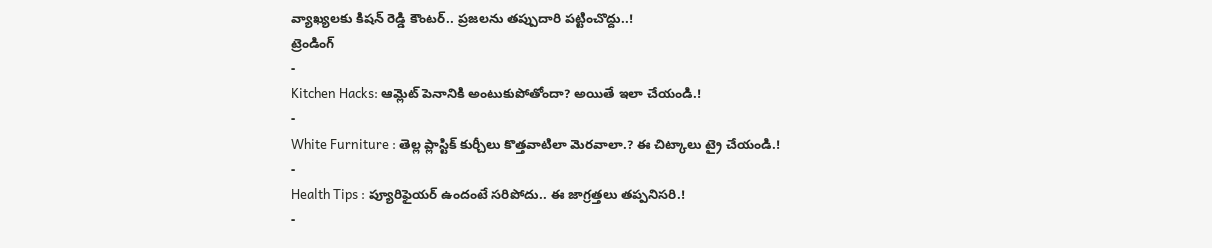వ్యాఖ్యలకు కిషన్ రెడ్డి కౌంటర్.. ప్రజలను తప్పుదారి పట్టించొద్దు..!
ట్రెండింగ్
-
Kitchen Hacks: ఆమ్లెట్ పెనానికి అంటుకుపోతోందా? అయితే ఇలా చేయండి.!
-
White Furniture : తెల్ల ప్లాస్టిక్ కుర్చీలు కొత్తవాటిలా మెరవాలా.? ఈ చిట్కాలు ట్రై చేయండి.!
-
Health Tips : ప్యూరిఫైయర్ ఉందంటే సరిపోదు.. ఈ జాగ్రత్తలు తప్పనిసరి.!
-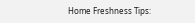Home Freshness Tips: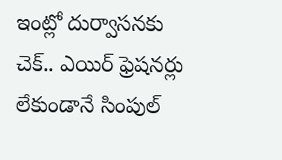ఇంట్లో దుర్వాసనకు చెక్.. ఎయిర్ ఫ్రెషనర్లు లేకుండానే సింపుల్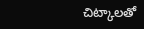చిట్కాలతో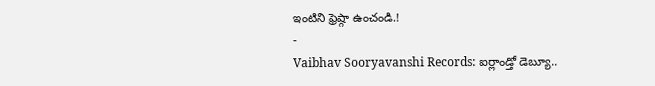ఇంటిని ఫ్రెష్గా ఉంచండి.!
-
Vaibhav Sooryavanshi Records: ఐర్లాండ్తో డెబ్యూ..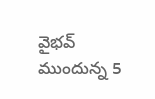వైభవ్ ముందున్న 5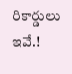రికార్డులు ఇవే.!